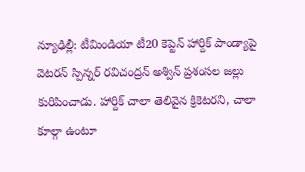న్యూఢిల్లీ: టీమిండియా టీ20 కెప్టెన్ హార్దిక్ పాండ్యాపై వెటరన్ స్పిన్నర్ రవిచంద్రన్ అశ్విన్ ప్రశంసల జల్లు కురిపించాడు. హార్దిక్ చాలా తెలివైన క్రికెటరని, చాలా కూల్గా ఉంటూ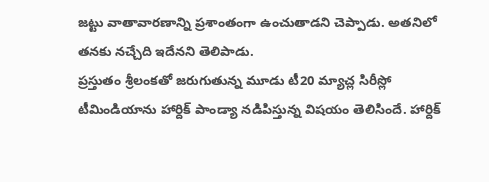జట్టు వాతావారణాన్ని ప్రశాంతంగా ఉంచుతాడని చెప్పాడు. అతనిలో తనకు నచ్చేది ఇదేనని తెలిపాడు.
ప్రస్తుతం శ్రీలంకతో జరుగుతున్న మూడు టీ20 మ్యాచ్ల సిరీస్లో టీమిండియాను హార్దిక్ పాండ్యా నడిపిస్తున్న విషయం తెలిసిందే. హార్దిక్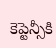కెప్టెన్సీకి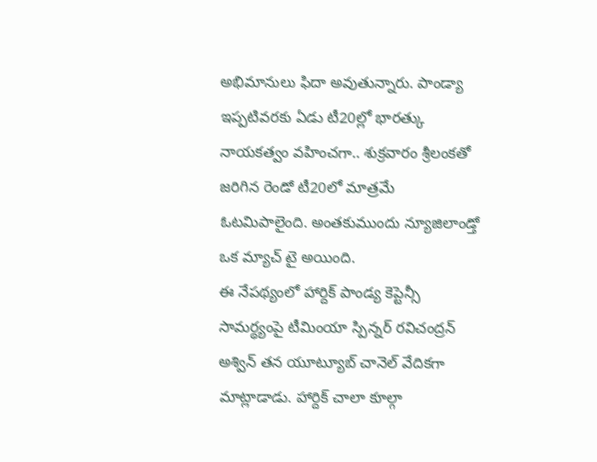అభిమానులు ఫిదా అవుతున్నారు. పాండ్యా ఇప్పటివరకు ఏడు టీ20ల్లో భారత్కు నాయకత్వం వహించగా.. శుక్రవారం శ్రీలంకతో జరిగిన రెండో టీ20లో మాత్రమే ఓటమిపాలైంది. అంతకుముందు న్యూజిలాండ్తో ఒక మ్యాచ్ టై అయింది.
ఈ నేపథ్యంలో హార్దిక్ పాండ్య కెప్టెన్సీ సామర్థ్యంపై టీమింయా స్పిన్నర్ రవిచంద్రన్ అశ్విన్ తన యూట్యూబ్ చానెల్ వేదికగా మాట్లాడాడు. హార్దిక్ చాలా కూల్గా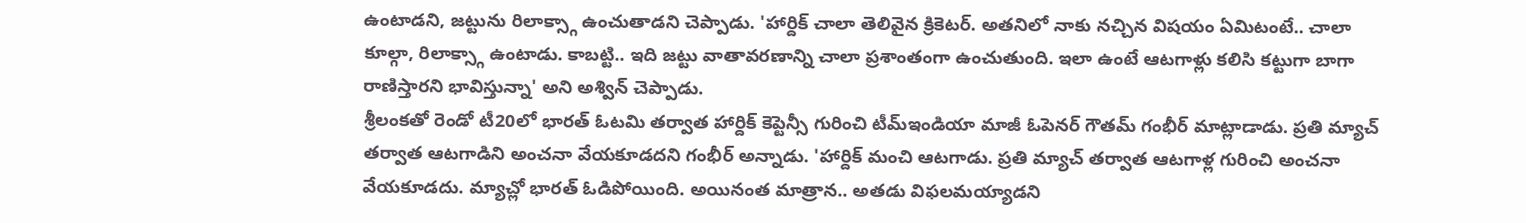ఉంటాడని, జట్టును రిలాక్స్గా ఉంచుతాడని చెప్పాడు. 'హార్దిక్ చాలా తెలివైన క్రికెటర్. అతనిలో నాకు నచ్చిన విషయం ఏమిటంటే.. చాలా కూల్గా, రిలాక్స్గా ఉంటాడు. కాబట్టి.. ఇది జట్టు వాతావరణాన్ని చాలా ప్రశాంతంగా ఉంచుతుంది. ఇలా ఉంటే ఆటగాళ్లు కలిసి కట్టుగా బాగా రాణిస్తారని భావిస్తున్నా' అని అశ్విన్ చెప్పాడు.
శ్రీలంకతో రెండో టీ20లో భారత్ ఓటమి తర్వాత హార్దిక్ కెప్టెన్సీ గురించి టీమ్ఇండియా మాజీ ఓపెనర్ గౌతమ్ గంభీర్ మాట్లాడాడు. ప్రతి మ్యాచ్ తర్వాత ఆటగాడిని అంచనా వేయకూడదని గంభీర్ అన్నాడు. 'హార్దిక్ మంచి ఆటగాడు. ప్రతి మ్యాచ్ తర్వాత ఆటగాళ్ల గురించి అంచనా వేయకూడదు. మ్యాచ్లో భారత్ ఓడిపోయింది. అయినంత మాత్రాన.. అతడు విఫలమయ్యాడని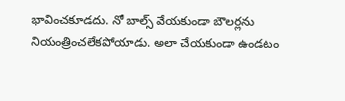భావించకూడదు. నో బాల్స్ వేయకుండా బౌలర్లను నియంత్రించలేకపోయాడు. అలా చేయకుండా ఉండటం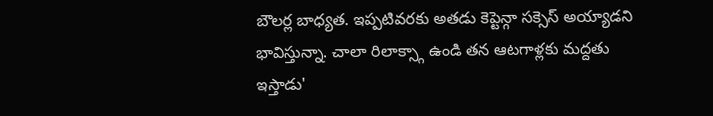బౌలర్ల బాధ్యత. ఇప్పటివరకు అతడు కెప్టెన్గా సక్సెస్ అయ్యాడని భావిస్తున్నా. చాలా రిలాక్స్గా ఉండి తన ఆటగాళ్లకు మద్దతు ఇస్తాడు'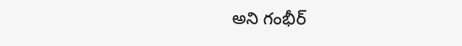అని గంభీర్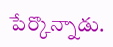పేర్కొన్నాడు.